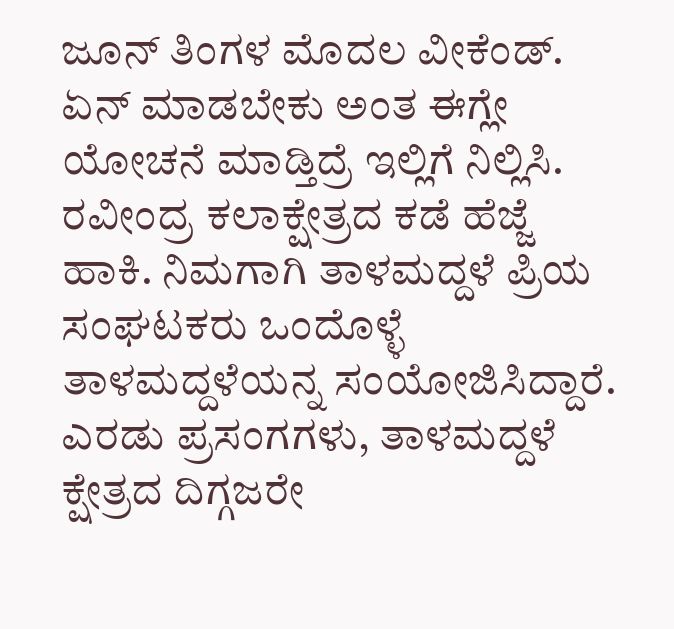ಜೂನ್ ತಿಂಗಳ ಮೊದಲ ವೀಕೆಂಡ್. ಏನ್ ಮಾಡಬೇಕು ಅಂತ ಈಗ್ಲೇ ಯೋಚನೆ ಮಾಡ್ತಿದ್ರೆ ಇಲ್ಲಿಗೆ ನಿಲ್ಲಿಸಿ. ರವೀಂದ್ರ ಕಲಾಕ್ಷೇತ್ರದ ಕಡೆ ಹೆಜ್ಜೆ ಹಾಕಿ. ನಿಮಗಾಗಿ ತಾಳಮದ್ದಳೆ ಪ್ರಿಯ ಸಂಘಟಕರು ಒಂದೊಳ್ಳೆ ತಾಳಮದ್ದಳೆಯನ್ನ ಸಂಯೋಜಿಸಿದ್ದಾರೆ. ಎರಡು ಪ್ರಸಂಗಗಳು, ತಾಳಮದ್ದಳೆ ಕ್ಷೇತ್ರದ ದಿಗ್ಗಜರೇ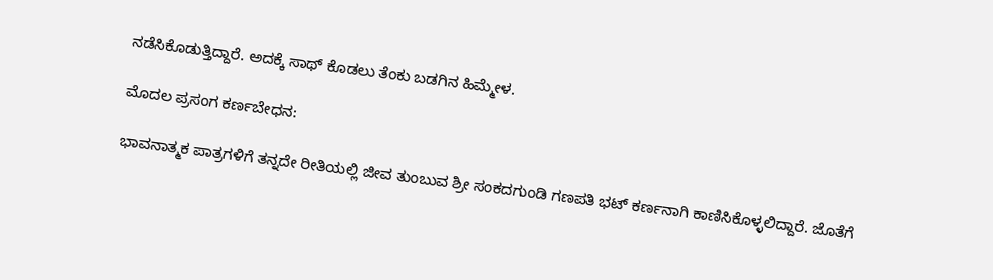ನಡೆಸಿಕೊಡುತ್ತಿದ್ದಾರೆ. ಅದಕ್ಕೆ ಸಾಥ್ ಕೊಡಲು ತೆಂಕು ಬಡಗಿನ ಹಿಮ್ಮೇಳ.

ಮೊದಲ ಪ್ರಸಂಗ ಕರ್ಣಬೇಧನ:

ಭಾವನಾತ್ಮಕ ಪಾತ್ರಗಳಿಗೆ ತನ್ನದೇ ರೀತಿಯಲ್ಲಿ ಜೀವ ತುಂಬುವ ಶ್ರೀ ಸಂಕದಗುಂಡಿ ಗಣಪತಿ ಭಟ್ ಕರ್ಣನಾಗಿ ಕಾಣಿಸಿಕೊಳ್ಳಲಿದ್ದಾರೆ. ಜೊತೆಗೆ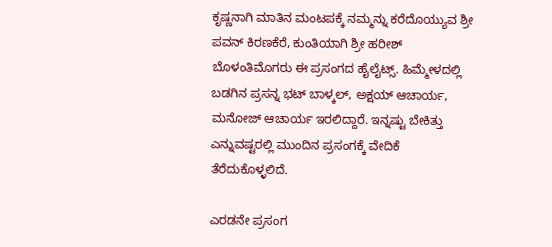ಕೃಷ್ಣನಾಗಿ ಮಾತಿನ ಮಂಟಪಕ್ಕೆ ನಮ್ಮನ್ನು ಕರೆದೊಯ್ಯುವ ಶ್ರೀ ಪವನ್ ಕಿರಣಕೆರೆ, ಕುಂತಿಯಾಗಿ ಶ್ರೀ ಹರೀಶ್ ಬೊಳಂತಿಮೊಗರು ಈ ಪ್ರಸಂಗದ ಹೈಲೈಟ್ಸ್. ಹಿಮ್ಮೇಳದಲ್ಲಿ ಬಡಗಿನ ಪ್ರಸನ್ನ ಭಟ್ ಬಾಳ್ಕಲ್, ಅಕ್ಷಯ್ ಆಚಾರ್ಯ, ಮನೋಜ್ ಆಚಾರ್ಯ ಇರಲಿದ್ದಾರೆ. ಇನ್ನಷ್ಟು ಬೇಕಿತ್ತು ಎನ್ನುವಷ್ಟರಲ್ಲಿ ಮುಂದಿನ ಪ್ರಸಂಗಕ್ಕೆ ವೇದಿಕೆ ತೆರೆದುಕೊಳ್ಳಲಿದೆ.

ಎರಡನೇ ಪ್ರಸಂಗ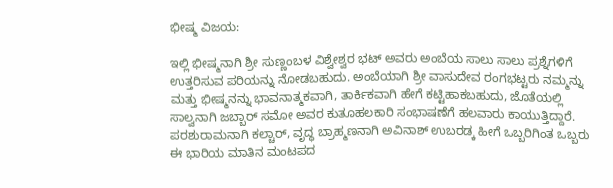ಭೀಷ್ಮ ವಿಜಯ:

ಇಲ್ಲಿ ಭೀಷ್ಮನಾಗಿ ಶ್ರೀ ಸುಣ್ಣಂಬಳ ವಿಶ್ವೇಶ್ವರ ಭಟ್ ಅವರು ಅಂಬೆಯ ಸಾಲು ಸಾಲು ಪ್ರಶ್ನೆಗಳಿಗೆ ಉತ್ತರಿಸುವ ಪರಿಯನ್ನು ನೋಡಬಹುದು. ಅಂಬೆಯಾಗಿ ಶ್ರೀ ವಾಸುದೇವ ರಂಗಭಟ್ಟರು ನಮ್ಮನ್ನು ಮತ್ತು ಭೀಷ್ಮನನ್ನು ಭಾವನಾತ್ಮಕವಾಗಿ, ತಾರ್ಕಿಕವಾಗಿ ಹೇಗೆ ಕಟ್ಟಿಹಾಕಬಹುದು, ಜೊತೆಯಲ್ಲಿ ಸಾಲ್ವನಾಗಿ ಜಬ್ಬಾರ್ ಸಮೋ ಅವರ ಕುತೂಹಲಕಾರಿ ಸಂಭಾಷಣೆಗೆ ಹಲವಾರು ಕಾಯುತ್ತಿದ್ದಾರೆ. ಪರಶುರಾಮನಾಗಿ ಕಲ್ಚಾರ್, ವೃದ್ಧ ಬ್ರಾಹ್ಮಣನಾಗಿ ಅವಿನಾಶ್ ಉಬರಡ್ಕ ಹೀಗೆ ಒಬ್ಬರಿಗಿಂತ ಒಬ್ಬರು ಈ ಭಾರಿಯ ಮಾತಿನ ಮಂಟಪದ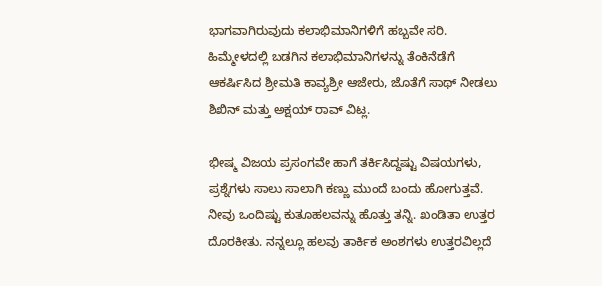ಭಾಗವಾಗಿರುವುದು ಕಲಾಭಿಮಾನಿಗಳಿಗೆ ಹಬ್ಬವೇ ಸರಿ. ಹಿಮ್ಮೇಳದಲ್ಲಿ ಬಡಗಿನ ಕಲಾಭಿಮಾನಿಗಳನ್ನು ತೆಂಕಿನೆಡೆಗೆ ಆಕರ್ಷಿಸಿದ ಶ್ರೀಮತಿ ಕಾವ್ಯಶ್ರೀ ಆಜೇರು, ಜೊತೆಗೆ ಸಾಥ್ ನೀಡಲು ಶಿಖಿನ್ ಮತ್ತು ಅಕ್ಷಯ್ ರಾವ್ ವಿಟ್ಲ.

ಭೀಷ್ಮ ವಿಜಯ ಪ್ರಸಂಗವೇ ಹಾಗೆ ತರ್ಕಿಸಿದ್ದಷ್ಟು ವಿಷಯಗಳು, ಪ್ರಶ್ನೆಗಳು ಸಾಲು ಸಾಲಾಗಿ ಕಣ್ಣು ಮುಂದೆ ಬಂದು ಹೋಗುತ್ತವೆ. ನೀವು ಒಂದಿಷ್ಟು ಕುತೂಹಲವನ್ನು ಹೊತ್ತು ತನ್ನಿ. ಖಂಡಿತಾ ಉತ್ತರ ದೊರಕೀತು. ನನ್ನಲ್ಲೂ ಹಲವು ತಾರ್ಕಿಕ ಅಂಶಗಳು ಉತ್ತರವಿಲ್ಲದೆ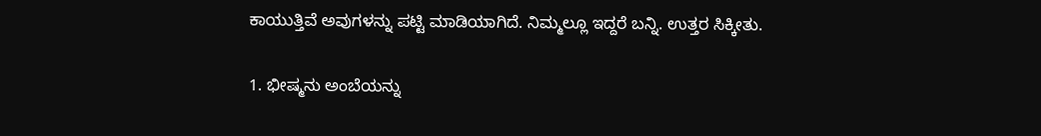ಕಾಯುತ್ತಿವೆ ಅವುಗಳನ್ನು ಪಟ್ಟಿ ಮಾಡಿಯಾಗಿದೆ. ನಿಮ್ಮಲ್ಲೂ ಇದ್ದರೆ ಬನ್ನಿ. ಉತ್ತರ ಸಿಕ್ಕೀತು.

1. ಭೀಷ್ಮನು ಅಂಬೆಯನ್ನು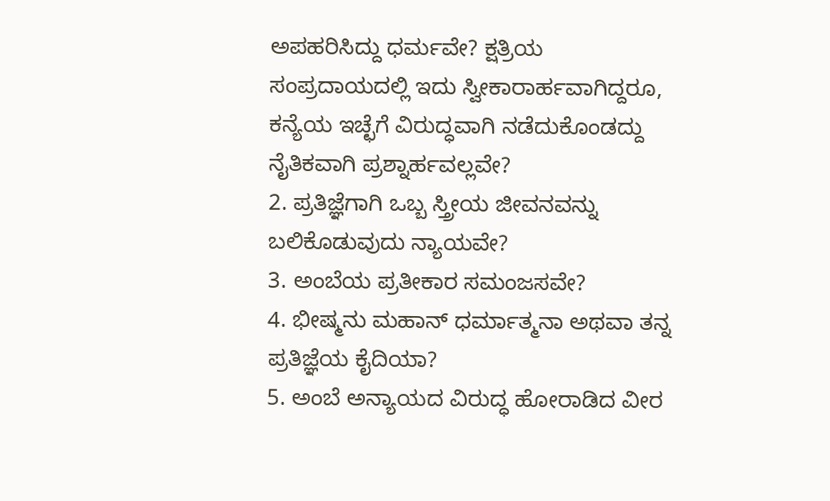ಅಪಹರಿಸಿದ್ದು ಧರ್ಮವೇ? ಕ್ಷತ್ರಿಯ ಸಂಪ್ರದಾಯದಲ್ಲಿ ಇದು ಸ್ವೀಕಾರಾರ್ಹವಾಗಿದ್ದರೂ, ಕನ್ಯೆಯ ಇಚ್ಛೆಗೆ ವಿರುದ್ಧವಾಗಿ ನಡೆದುಕೊಂಡದ್ದು ನೈತಿಕವಾಗಿ ಪ್ರಶ್ನಾರ್ಹವಲ್ಲವೇ?
2. ಪ್ರತಿಜ್ಞೆಗಾಗಿ ಒಬ್ಬ ಸ್ತ್ರೀಯ ಜೀವನವನ್ನು ಬಲಿಕೊಡುವುದು ನ್ಯಾಯವೇ?
3. ಅಂಬೆಯ ಪ್ರತೀಕಾರ ಸಮಂಜಸವೇ?
4. ಭೀಷ್ಮನು ಮಹಾನ್ ಧರ್ಮಾತ್ಮನಾ ಅಥವಾ ತನ್ನ ಪ್ರತಿಜ್ಞೆಯ ಕೈದಿಯಾ?
5. ಅಂಬೆ ಅನ್ಯಾಯದ ವಿರುದ್ಧ ಹೋರಾಡಿದ ವೀರ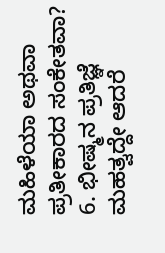ಮಹಿಳೆಯಾ ಅಥವಾ ಪ್ರತೀಕಾರದ ಸಂಕೇತವಾ?
6. ಭೀಷ್ಮನ ಪ್ರತಿಜ್ಞೆ ಮಹತ್ವದ್ದೇ ಆದರೆ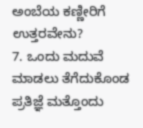ಅಂಬೆಯ ಕಣ್ಣೀರಿಗೆ ಉತ್ತರವೇನು?
7. ಒಂದು ಮದುವೆ ಮಾಡಲು ತೆಗೆದುಕೊಂಡ ಪ್ರತಿಜ್ಞೆ ಮತ್ತೊಂದು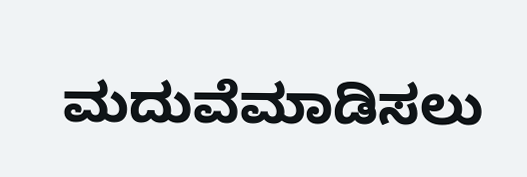ಮದುವೆಮಾಡಿಸಲು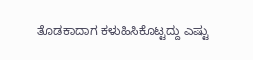ತೊಡಕಾದಾಗ ಕಳುಹಿಸಿಕೊಟ್ಟದ್ದು ಎಷ್ಟು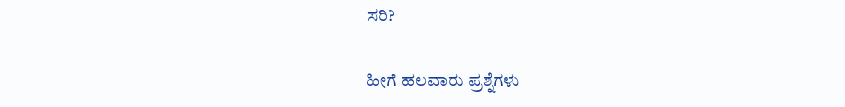ಸರಿ?

ಹೀಗೆ ಹಲವಾರು ಪ್ರಶ್ನೆಗಳು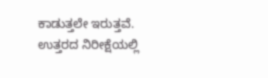ಕಾಡುತ್ತಲೇ ಇರುತ್ತವೆ. ಉತ್ತರದ ನಿರೀಕ್ಷೆಯಲ್ಲಿ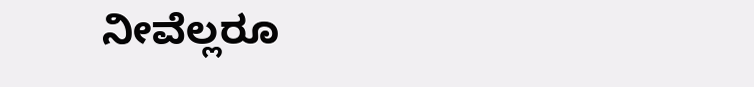ನೀವೆಲ್ಲರೂ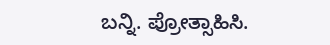ಬನ್ನಿ. ಪ್ರೋತ್ಸಾಹಿಸಿ.